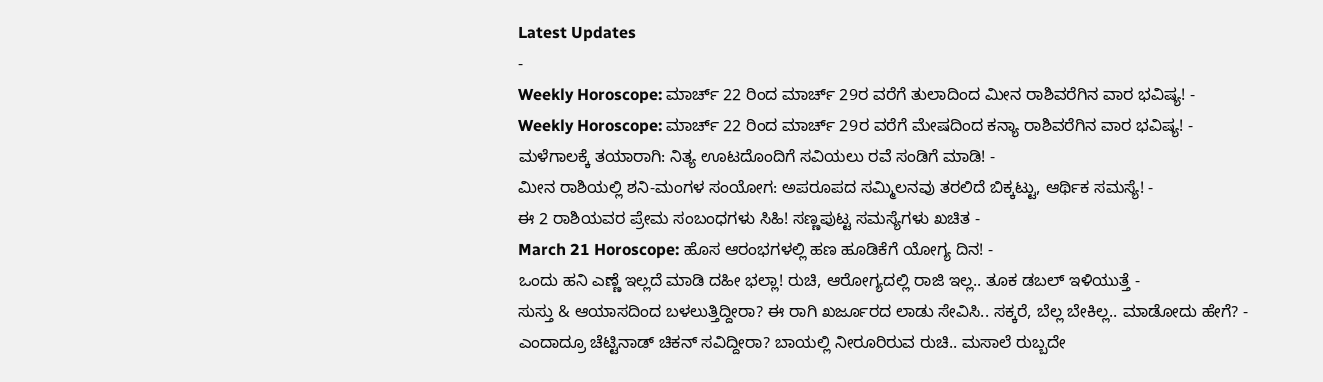Latest Updates
-
Weekly Horoscope: ಮಾರ್ಚ್ 22 ರಿಂದ ಮಾರ್ಚ್ 29ರ ವರೆಗೆ ತುಲಾದಿಂದ ಮೀನ ರಾಶಿವರೆಗಿನ ವಾರ ಭವಿಷ್ಯ! -
Weekly Horoscope: ಮಾರ್ಚ್ 22 ರಿಂದ ಮಾರ್ಚ್ 29ರ ವರೆಗೆ ಮೇಷದಿಂದ ಕನ್ಯಾ ರಾಶಿವರೆಗಿನ ವಾರ ಭವಿಷ್ಯ! -
ಮಳೆಗಾಲಕ್ಕೆ ತಯಾರಾಗಿ: ನಿತ್ಯ ಊಟದೊಂದಿಗೆ ಸವಿಯಲು ರವೆ ಸಂಡಿಗೆ ಮಾಡಿ! -
ಮೀನ ರಾಶಿಯಲ್ಲಿ ಶನಿ-ಮಂಗಳ ಸಂಯೋಗ: ಅಪರೂಪದ ಸಮ್ಮಿಲನವು ತರಲಿದೆ ಬಿಕ್ಕಟ್ಟು, ಆರ್ಥಿಕ ಸಮಸ್ಯೆ! -
ಈ 2 ರಾಶಿಯವರ ಪ್ರೇಮ ಸಂಬಂಧಗಳು ಸಿಹಿ! ಸಣ್ಣಪುಟ್ಟ ಸಮಸ್ಯೆಗಳು ಖಚಿತ -
March 21 Horoscope: ಹೊಸ ಆರಂಭಗಳಲ್ಲಿ ಹಣ ಹೂಡಿಕೆಗೆ ಯೋಗ್ಯ ದಿನ! -
ಒಂದು ಹನಿ ಎಣ್ಣೆ ಇಲ್ಲದೆ ಮಾಡಿ ದಹೀ ಭಲ್ಲಾ! ರುಚಿ, ಆರೋಗ್ಯದಲ್ಲಿ ರಾಜಿ ಇಲ್ಲ.. ತೂಕ ಡಬಲ್ ಇಳಿಯುತ್ತೆ -
ಸುಸ್ತು & ಆಯಾಸದಿಂದ ಬಳಲುತ್ತಿದ್ದೀರಾ? ಈ ರಾಗಿ ಖರ್ಜೂರದ ಲಾಡು ಸೇವಿಸಿ.. ಸಕ್ಕರೆ, ಬೆಲ್ಲ ಬೇಕಿಲ್ಲ.. ಮಾಡೋದು ಹೇಗೆ? -
ಎಂದಾದ್ರೂ ಚೆಟ್ಟಿನಾಡ್ ಚಿಕನ್ ಸವಿದ್ದೀರಾ? ಬಾಯಲ್ಲಿ ನೀರೂರಿರುವ ರುಚಿ.. ಮಸಾಲೆ ರುಬ್ಬದೇ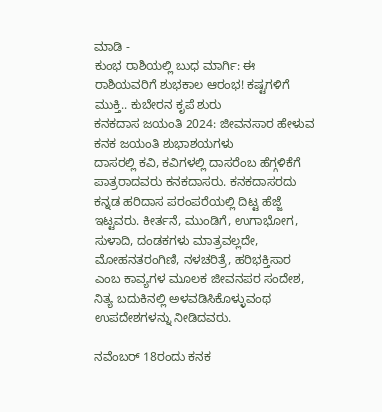ಮಾಡಿ -
ಕುಂಭ ರಾಶಿಯಲ್ಲಿ ಬುಧ ಮಾರ್ಗಿ: ಈ ರಾಶಿಯವರಿಗೆ ಶುಭಕಾಲ ಆರಂಭ! ಕಷ್ಟಗಳಿಗೆ ಮುಕ್ತಿ.. ಕುಬೇರನ ಕೃಪೆ ಶುರು
ಕನಕದಾಸ ಜಯಂತಿ 2024: ಜೀವನಸಾರ ಹೇಳುವ ಕನಕ ಜಯಂತಿ ಶುಭಾಶಯಗಳು
ದಾಸರಲ್ಲಿ ಕವಿ, ಕವಿಗಳಲ್ಲಿ ದಾಸರೆಂಬ ಹೆಗ್ಗಳಿಕೆಗೆ ಪಾತ್ರರಾದವರು ಕನಕದಾಸರು. ಕನಕದಾಸರದು ಕನ್ನಡ ಹರಿದಾಸ ಪರಂಪರೆಯಲ್ಲಿ ದಿಟ್ಟ ಹೆಜ್ಜೆ ಇಟ್ಟವರು. ಕೀರ್ತನೆ, ಮುಂಡಿಗೆ, ಉಗಾಭೋಗ, ಸುಳಾದಿ, ದಂಡಕಗಳು ಮಾತ್ರವಲ್ಲದೇ, ಮೋಹನತರಂಗಿಣಿ, ನಳಚರಿತ್ರೆ, ಹರಿಭಕ್ತಿಸಾರ ಎಂಬ ಕಾವ್ಯಗಳ ಮೂಲಕ ಜೀವನಪರ ಸಂದೇಶ, ನಿತ್ಯ ಬದುಕಿನಲ್ಲಿ ಅಳವಡಿಸಿಕೊಳ್ಳುವಂಥ ಉಪದೇಶಗಳನ್ನು ನೀಡಿದವರು.

ನವೆಂಬರ್ 18ರಂದು ಕನಕ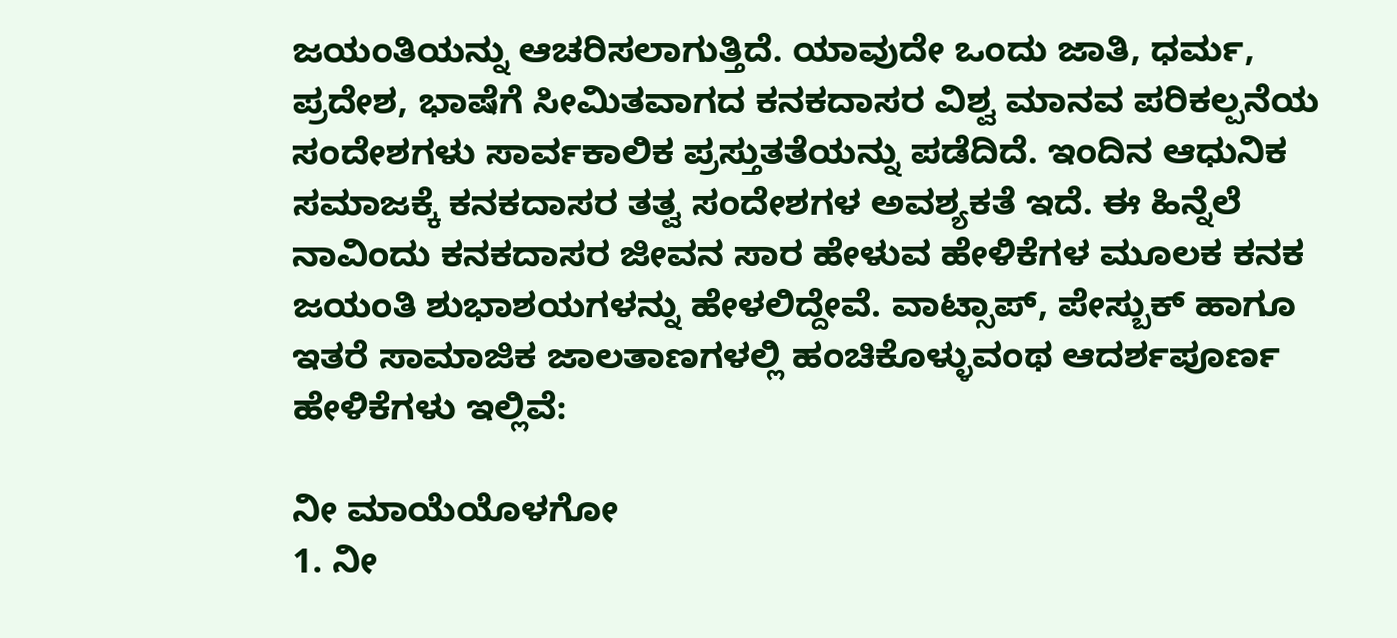ಜಯಂತಿಯನ್ನು ಆಚರಿಸಲಾಗುತ್ತಿದೆ. ಯಾವುದೇ ಒಂದು ಜಾತಿ, ಧರ್ಮ, ಪ್ರದೇಶ, ಭಾಷೆಗೆ ಸೀಮಿತವಾಗದ ಕನಕದಾಸರ ವಿಶ್ವ ಮಾನವ ಪರಿಕಲ್ಪನೆಯ ಸಂದೇಶಗಳು ಸಾರ್ವಕಾಲಿಕ ಪ್ರಸ್ತುತತೆಯನ್ನು ಪಡೆದಿದೆ. ಇಂದಿನ ಆಧುನಿಕ ಸಮಾಜಕ್ಕೆ ಕನಕದಾಸರ ತತ್ವ ಸಂದೇಶಗಳ ಅವಶ್ಯಕತೆ ಇದೆ. ಈ ಹಿನ್ನೆಲೆ ನಾವಿಂದು ಕನಕದಾಸರ ಜೀವನ ಸಾರ ಹೇಳುವ ಹೇಳಿಕೆಗಳ ಮೂಲಕ ಕನಕ ಜಯಂತಿ ಶುಭಾಶಯಗಳನ್ನು ಹೇಳಲಿದ್ದೇವೆ. ವಾಟ್ಸಾಪ್, ಪೇಸ್ಬುಕ್ ಹಾಗೂ ಇತರೆ ಸಾಮಾಜಿಕ ಜಾಲತಾಣಗಳಲ್ಲಿ ಹಂಚಿಕೊಳ್ಳುವಂಥ ಆದರ್ಶಪೂರ್ಣ ಹೇಳಿಕೆಗಳು ಇಲ್ಲಿವೆ:

ನೀ ಮಾಯೆಯೊಳಗೋ
1. ನೀ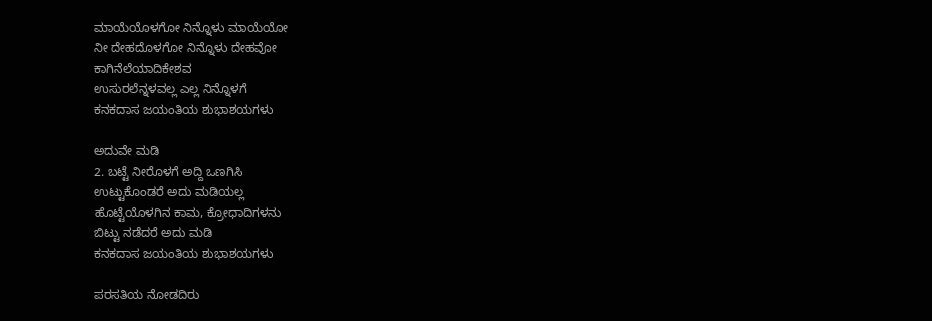ಮಾಯೆಯೊಳಗೋ ನಿನ್ನೊಳು ಮಾಯೆಯೋ
ನೀ ದೇಹದೊಳಗೋ ನಿನ್ನೊಳು ದೇಹವೋ
ಕಾಗಿನೆಲೆಯಾದಿಕೇಶವ
ಉಸುರಲೆನ್ನಳವಲ್ಲ ಎಲ್ಲ ನಿನ್ನೊಳಗೆ
ಕನಕದಾಸ ಜಯಂತಿಯ ಶುಭಾಶಯಗಳು

ಅದುವೇ ಮಡಿ
2. ಬಟ್ಟೆ ನೀರೊಳಗೆ ಅದ್ದಿ ಒಣಗಿಸಿ
ಉಟ್ಟುಕೊಂಡರೆ ಅದು ಮಡಿಯಲ್ಲ
ಹೊಟ್ಟೆಯೊಳಗಿನ ಕಾಮ, ಕ್ರೋಧಾದಿಗಳನು
ಬಿಟ್ಟು ನಡೆದರೆ ಅದು ಮಡಿ
ಕನಕದಾಸ ಜಯಂತಿಯ ಶುಭಾಶಯಗಳು

ಪರಸತಿಯ ನೋಡದಿರು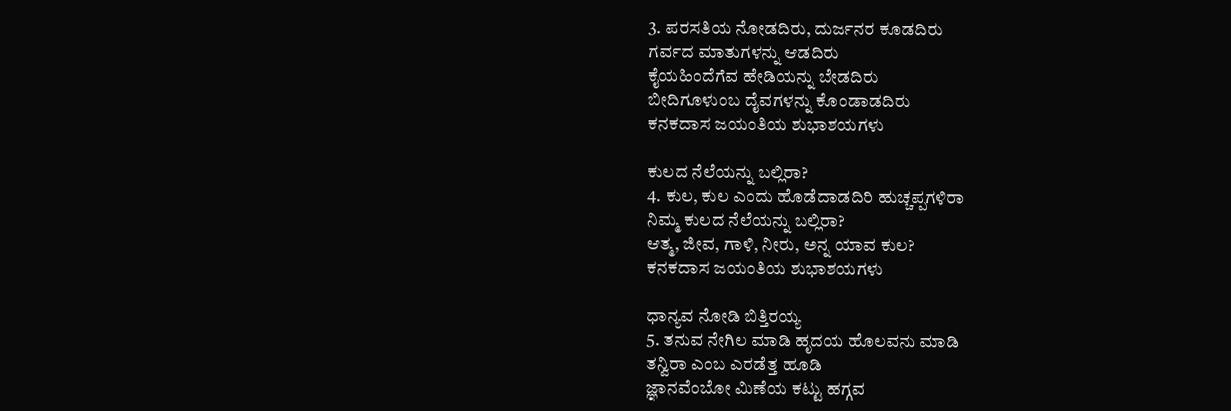3. ಪರಸತಿಯ ನೋಡದಿರು, ದುರ್ಜನರ ಕೂಡದಿರು
ಗರ್ವದ ಮಾತುಗಳನ್ನು ಆಡದಿರು
ಕೈಯಹಿಂದೆಗೆವ ಹೇಡಿಯನ್ನು ಬೇಡದಿರು
ಬೀದಿಗೂಳುಂಬ ದೈವಗಳನ್ನು ಕೊಂಡಾಡದಿರು
ಕನಕದಾಸ ಜಯಂತಿಯ ಶುಭಾಶಯಗಳು

ಕುಲದ ನೆಲೆಯನ್ನು ಬಲ್ಲಿರಾ?
4. ಕುಲ, ಕುಲ ಎಂದು ಹೊಡೆದಾಡದಿರಿ ಹುಚ್ಚಪ್ಪಗಳಿರಾ
ನಿಮ್ಮ ಕುಲದ ನೆಲೆಯನ್ನು ಬಲ್ಲಿರಾ?
ಆತ್ಮ, ಜೀವ, ಗಾಳಿ, ನೀರು, ಅನ್ನ ಯಾವ ಕುಲ?
ಕನಕದಾಸ ಜಯಂತಿಯ ಶುಭಾಶಯಗಳು

ಧಾನ್ಯವ ನೋಡಿ ಬಿತ್ತಿರಯ್ಯ
5. ತನುವ ನೇಗಿಲ ಮಾಡಿ ಹೃದಯ ಹೊಲವನು ಮಾಡಿ
ತನ್ವಿರಾ ಎಂಬ ಎರಡೆತ್ತ ಹೂಡಿ
ಜ್ಞಾನವೆಂಬೋ ಮಿಣೆಯ ಕಟ್ಟು ಹಗ್ಗವ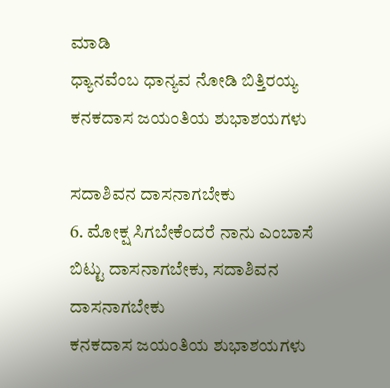ಮಾಡಿ
ಧ್ಯಾನವೆಂಬ ಧಾನ್ಯವ ನೋಡಿ ಬಿತ್ತಿರಯ್ಯ
ಕನಕದಾಸ ಜಯಂತಿಯ ಶುಭಾಶಯಗಳು

ಸದಾಶಿವನ ದಾಸನಾಗಬೇಕು
6. ಮೋಕ್ಷ ಸಿಗಬೇಕೆಂದರೆ ನಾನು ಎಂಬಾಸೆ ಬಿಟ್ಟು ದಾಸನಾಗಬೇಕು, ಸದಾಶಿವನ ದಾಸನಾಗಬೇಕು
ಕನಕದಾಸ ಜಯಂತಿಯ ಶುಭಾಶಯಗಳು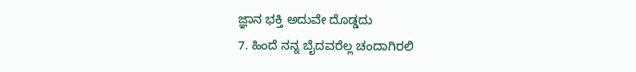ಜ್ಞಾನ ಭಕ್ತಿ ಅದುವೇ ದೊಡ್ಡದು
7. ಹಿಂದೆ ನನ್ನ ಬೈದವರೆಲ್ಲ ಚಂದಾಗಿರಲಿ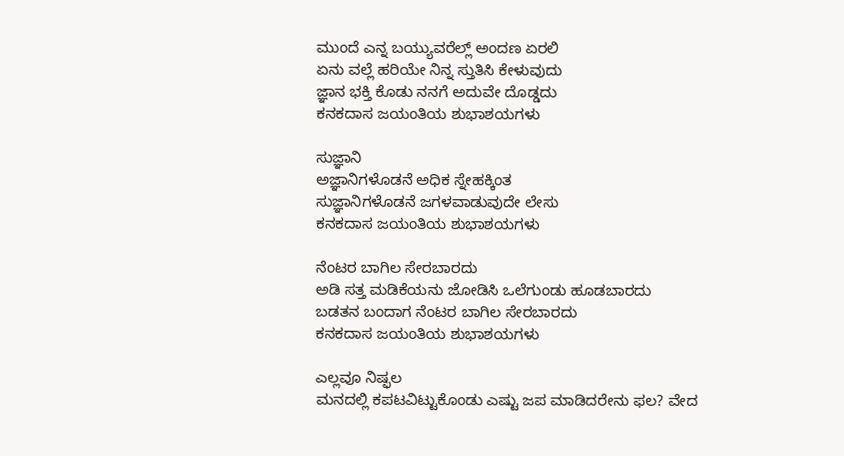ಮುಂದೆ ಎನ್ನ ಬಯ್ಯುವರೆಲ್ಲ್ ಅಂದಣ ಏರಲಿ
ಏನು ವಲ್ಲೆ ಹರಿಯೇ ನಿನ್ನ ಸ್ತುತಿಸಿ ಕೇಳುವುದು
ಜ್ಞಾನ ಭಕ್ತಿ ಕೊಡು ನನಗೆ ಅದುವೇ ದೊಡ್ಡದು
ಕನಕದಾಸ ಜಯಂತಿಯ ಶುಭಾಶಯಗಳು

ಸುಜ್ಞಾನಿ
ಅಜ್ಞಾನಿಗಳೊಡನೆ ಅಧಿಕ ಸ್ನೇಹಕ್ಕಿಂತ
ಸುಜ್ಞಾನಿಗಳೊಡನೆ ಜಗಳವಾಡುವುದೇ ಲೇಸು
ಕನಕದಾಸ ಜಯಂತಿಯ ಶುಭಾಶಯಗಳು

ನೆಂಟರ ಬಾಗಿಲ ಸೇರಬಾರದು
ಅಡಿ ಸತ್ತ ಮಡಿಕೆಯನು ಜೋಡಿಸಿ ಒಲೆಗುಂಡು ಹೂಡಬಾರದು
ಬಡತನ ಬಂದಾಗ ನೆಂಟರ ಬಾಗಿಲ ಸೇರಬಾರದು
ಕನಕದಾಸ ಜಯಂತಿಯ ಶುಭಾಶಯಗಳು

ಎಲ್ಲವೂ ನಿಷ್ಫಲ
ಮನದಲ್ಲಿ ಕಪಟವಿಟ್ಟುಕೊಂಡು ಎಷ್ಟು ಜಪ ಮಾಡಿದರೇನು ಫಲ? ವೇದ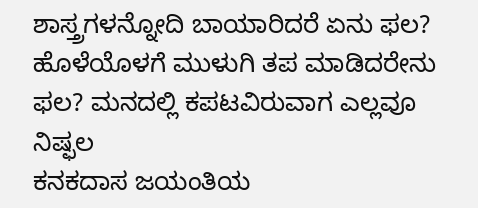ಶಾಸ್ತ್ರಗಳನ್ನೋದಿ ಬಾಯಾರಿದರೆ ಏನು ಫಲ?
ಹೊಳೆಯೊಳಗೆ ಮುಳುಗಿ ತಪ ಮಾಡಿದರೇನು ಫಲ? ಮನದಲ್ಲಿ ಕಪಟವಿರುವಾಗ ಎಲ್ಲವೂ ನಿಷ್ಫಲ
ಕನಕದಾಸ ಜಯಂತಿಯ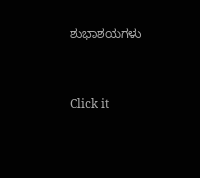ಶುಭಾಶಯಗಳು



Click it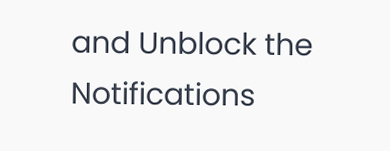and Unblock the Notifications